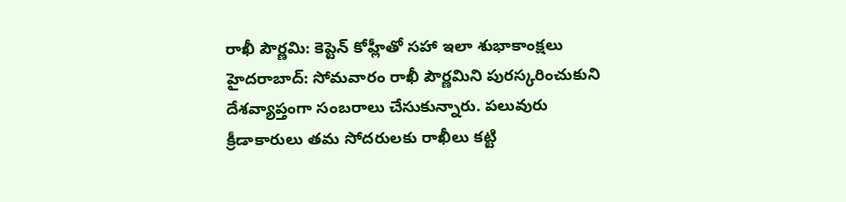రాఖీ పౌర్ణమి: కెప్టెన్ కోహ్లీతో సహా ఇలా శుభాకాంక్షలు
హైదరాబాద్: సోమవారం రాఖీ పౌర్ణమిని పురస్కరించుకుని దేశవ్యాప్తంగా సంబరాలు చేసుకున్నారు. పలువురు క్రీడాకారులు తమ సోదరులకు రాఖీలు కట్టి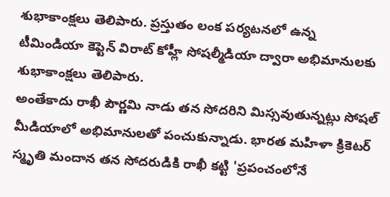శుభాకాంక్షలు తెలిపారు. ప్రస్తుతం లంక పర్యటనలో ఉన్న టీమిండియా కెప్టెన్ విరాట్ కోహ్లీ సోషల్మీడియా ద్వారా అభిమానులకు శుభాకాంక్షలు తెలిపారు.
అంతేకాదు రాఖీ పౌర్ణమి నాడు తన సోదరిని మిస్సవుతున్నట్లు సోషల్ మీడియాలో అభిమానులతో పంచుకున్నాడు. భారత మహిళా క్రికెటర్ స్మృతి మందాన తన సోదరుడికి రాఖీ కట్టి 'ప్రపంచంలోనే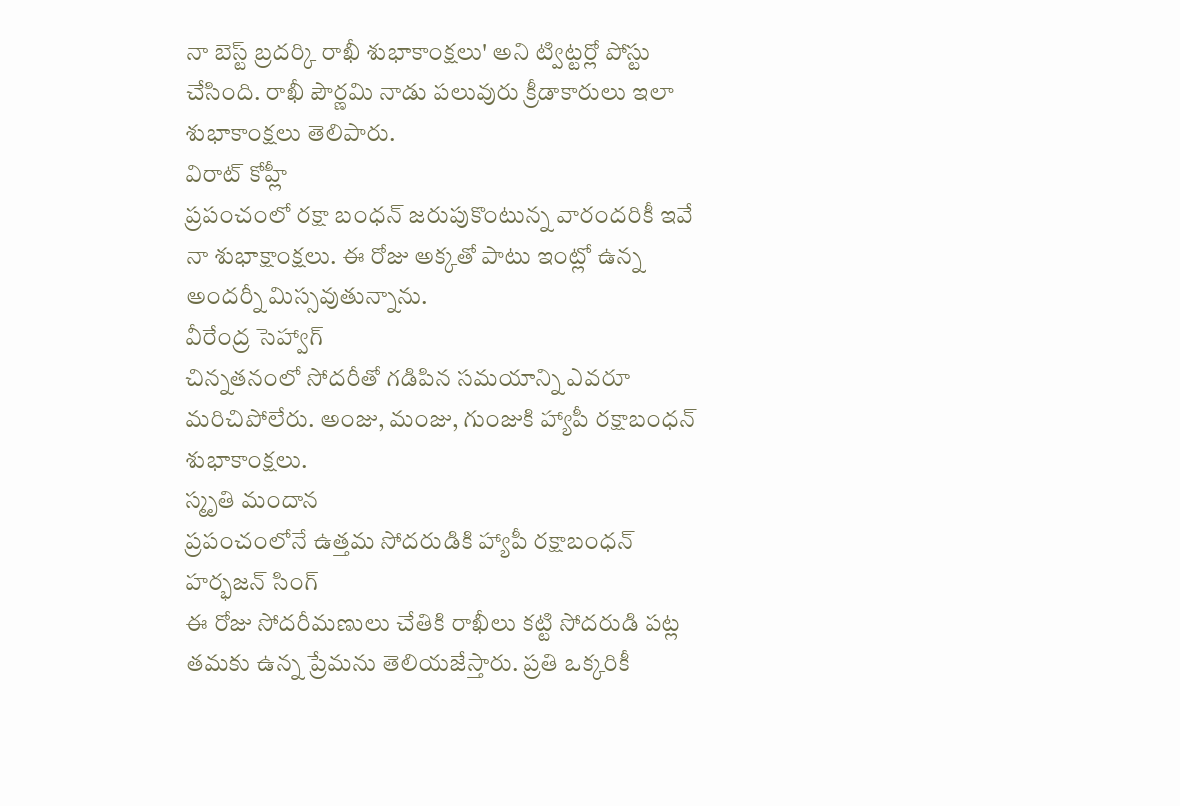నా బెస్ట్ బ్రదర్కి రాఖీ శుభాకాంక్షలు' అని ట్విట్టర్లో పోస్టు చేసింది. రాఖీ పౌర్ణమి నాడు పలువురు క్రీడాకారులు ఇలా శుభాకాంక్షలు తెలిపారు.
విరాట్ కోహ్లీ
ప్రపంచంలో రక్షా బంధన్ జరుపుకొంటున్న వారందరికీ ఇవే నా శుభాక్షాంక్షలు. ఈ రోజు అక్కతో పాటు ఇంట్లో ఉన్న అందర్నీ మిస్సవుతున్నాను.
వీరేంద్ర సెహ్వాగ్
చిన్నతనంలో సోదరీతో గడిపిన సమయాన్ని ఎవరూ మరిచిపోలేరు. అంజు, మంజు, గుంజుకి హ్యాపీ రక్షాబంధన్ శుభాకాంక్షలు.
స్మృతి మందాన
ప్రపంచంలోనే ఉత్తమ సోదరుడికి హ్యాపీ రక్షాబంధన్
హర్భజన్ సింగ్
ఈ రోజు సోదరీమణులు చేతికి రాఖీలు కట్టి సోదరుడి పట్ల తమకు ఉన్న ప్రేమను తెలియజేస్తారు. ప్రతి ఒక్కరికీ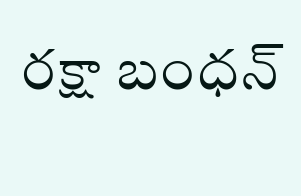రక్షా బంధన్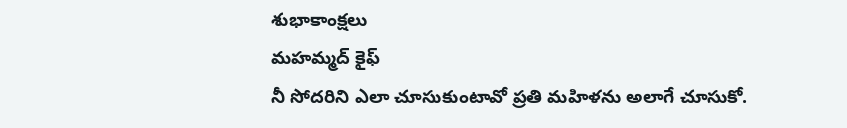శుభాకాంక్షలు
మహమ్మద్ కైఫ్
నీ సోదరిని ఎలా చూసుకుంటావో ప్రతి మహిళను అలాగే చూసుకో.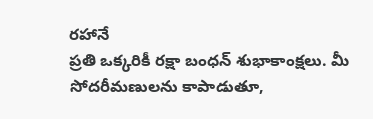రహానే
ప్రతి ఒక్కరికీ రక్షా బంధన్ శుభాకాంక్షలు. మీ సోదరీమణులను కాపాడుతూ,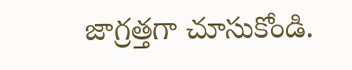జాగ్రత్తగా చూసుకోండి.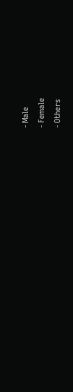- Male
- Female
- Others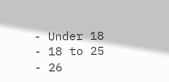- Under 18
- 18 to 25
- 26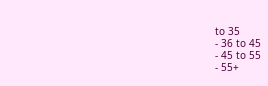to 35
- 36 to 45
- 45 to 55
- 55+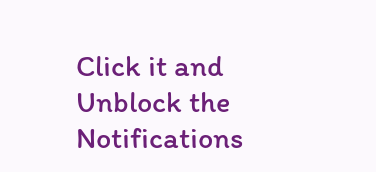Click it and Unblock the Notifications